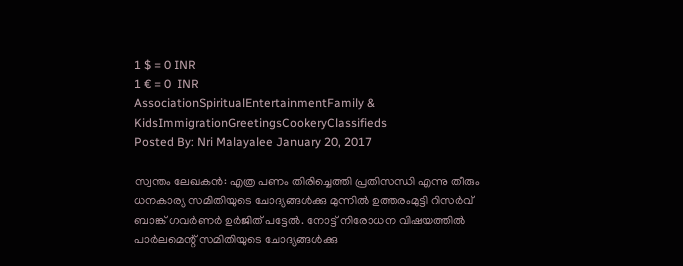1 $ = 0 INR
1 € = 0  INR
AssociationSpiritualEntertainmentFamily & KidsImmigrationGreetingsCookeryClassifieds
Posted By: Nri Malayalee January 20, 2017

സ്വന്തം ലേഖകന്‍: എത്ര പണം തിരിച്ചെത്തി പ്രതിസന്ധി എന്നു തീരും ധനകാര്യ സമിതിയുടെ ചോദ്യങ്ങള്‍ക്കു മുന്നില്‍ ഉത്തരംമുട്ടി റിസര്‍വ് ബാങ്ക് ഗവര്‍ണര്‍ ഉര്‍ജിത് പട്ടേല്‍. നോട്ട് നിരോധന വിഷയത്തില്‍ പാര്‍ലമെന്റ് സമിതിയുടെ ചോദ്യങ്ങള്‍ക്കു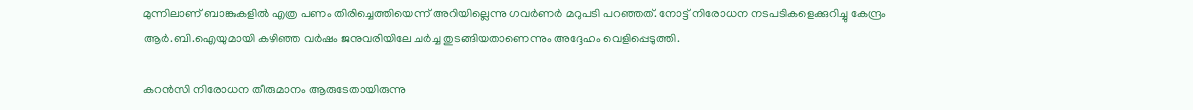മുന്നിലാണ് ബാങ്കുകളില്‍ എത്ര പണം തിരിച്ചെത്തിയെന്ന് അറിയില്ലെന്നു ഗവര്‍ണര്‍ മറുപടി പറഞ്ഞത്. നോട്ട് നിരോധന നടപടികളെക്കുറിച്ചു കേന്ദ്രം ആര്‍.ബി.ഐയുമായി കഴിഞ്ഞ വര്‍ഷം ജനുവരിയിലേ ചര്‍ച്ച തുടങ്ങിയതാണെന്നും അദ്ദേഹം വെളിപ്പെടുത്തി.

കറന്‍സി നിരോധന തീരുമാനം ആരുടേതായിരുന്നു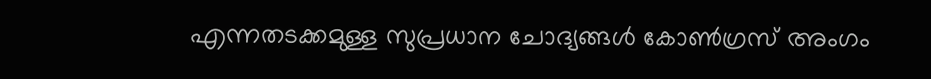എന്നതടക്കമുള്ള സുപ്രധാന ചോദ്യങ്ങള്‍ കോണ്‍ഗ്രസ് അംഗം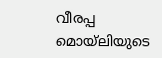വീരപ്പ മൊയ്‌ലിയുടെ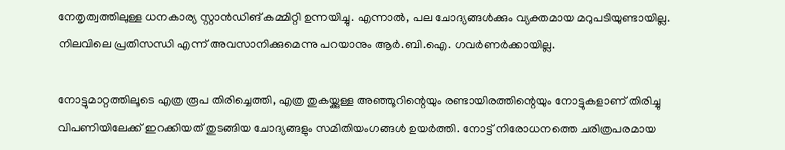നേതൃത്വത്തിലുള്ള ധനകാര്യ സ്റ്റാന്‍ഡിങ് കമ്മിറ്റി ഉന്നയിച്ചു. എന്നാല്‍, പല ചോദ്യങ്ങള്‍ക്കും വ്യക്തമായ മറുപടിയുണ്ടായില്ല. നിലവിലെ പ്രതിസന്ധി എന്ന് അവസാനിക്കുമെന്നു പറയാനും ആര്‍.ബി.ഐ. ഗവര്‍ണര്‍ക്കായില്ല.

നോട്ടുമാറ്റത്തിലൂടെ എത്ര രൂപ തിരിച്ചെത്തി, എത്ര തുകയ്ക്കുള്ള അഞ്ഞൂറിന്റെയും രണ്ടായിരത്തിന്റെയും നോട്ടുകളാണ് തിരിച്ചു വിപണിയിലേക്ക് ഇറക്കിയത് തുടങ്ങിയ ചോദ്യങ്ങളും സമിതിയംഗങ്ങള്‍ ഉയര്‍ത്തി. നോട്ട് നിരോധനത്തെ ചരിത്രപരമായ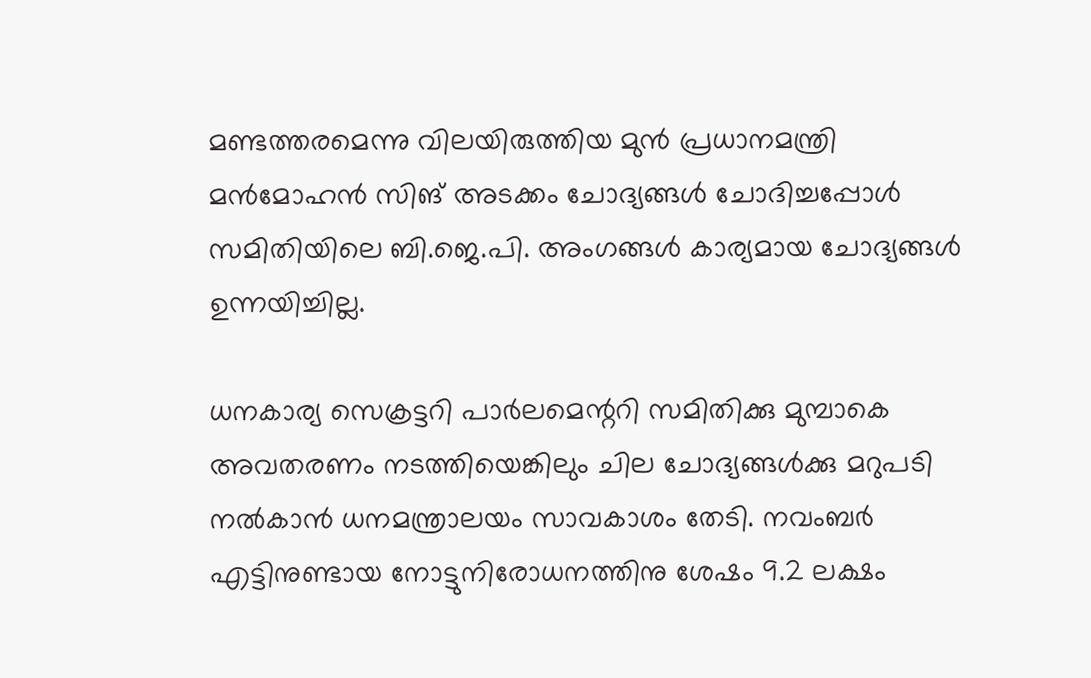മണ്ടത്തരമെന്നു വിലയിരുത്തിയ മുന്‍ പ്രധാനമന്ത്രി മന്‍മോഹന്‍ സിങ് അടക്കം ചോദ്യങ്ങള്‍ ചോദിച്ചപ്പോള്‍ സമിതിയിലെ ബി.ജെ.പി. അംഗങ്ങള്‍ കാര്യമായ ചോദ്യങ്ങള്‍ ഉന്നയിച്ചില്ല.

ധനകാര്യ സെക്രട്ടറി പാര്‍ലമെന്ററി സമിതിക്കു മുമ്പാകെ അവതരണം നടത്തിയെങ്കിലും ചില ചോദ്യങ്ങള്‍ക്കു മറുപടി നല്‍കാന്‍ ധനമന്ത്രാലയം സാവകാശം തേടി. നവംബര്‍ എട്ടിനുണ്ടായ നോട്ടുനിരോധനത്തിനു ശേഷം 9.2 ലക്ഷം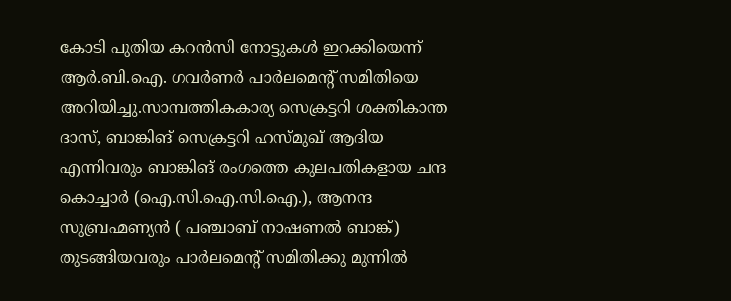കോടി പുതിയ കറന്‍സി നോട്ടുകള്‍ ഇറക്കിയെന്ന് ആര്‍.ബി.ഐ. ഗവര്‍ണര്‍ പാര്‍ലമെന്റ് സമിതിയെ അറിയിച്ചു.സാമ്പത്തികകാര്യ സെക്രട്ടറി ശക്തികാന്ത ദാസ്, ബാങ്കിങ് സെക്രട്ടറി ഹസ്മുഖ് ആദിയ എന്നിവരും ബാങ്കിങ് രംഗത്തെ കുലപതികളായ ചന്ദ കൊച്ചാര്‍ (ഐ.സി.ഐ.സി.ഐ.), ആനന്ദ സുബ്രഹ്മണ്യന്‍ ( പഞ്ചാബ് നാഷണല്‍ ബാങ്ക്) തുടങ്ങിയവരും പാര്‍ലമെന്റ് സമിതിക്കു മുന്നില്‍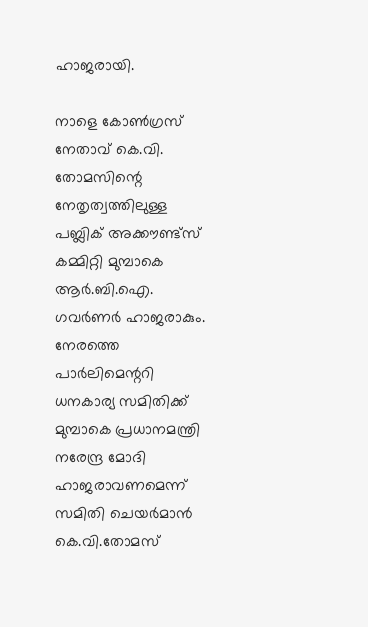ഹാജരായി.

നാളെ കോണ്‍ഗ്രസ് നേതാവ് കെ.വി. തോമസിന്റെ നേതൃത്വത്തിലുള്ള പബ്ലിക് അക്കൗണ്ട്‌സ് കമ്മിറ്റി മുമ്പാകെ ആര്‍.ബി.ഐ. ഗവര്‍ണര്‍ ഹാജരാകും. നേരത്തെ പാര്‍ലിമെന്ററി ധനകാര്യ സമിതിക്ക് മുമ്പാകെ പ്രധാനമന്ത്രി നരേന്ദ്ര മോദി ഹാജരാവണമെന്ന് സമിതി ചെയര്‍മാന്‍ കെ.വി.തോമസ്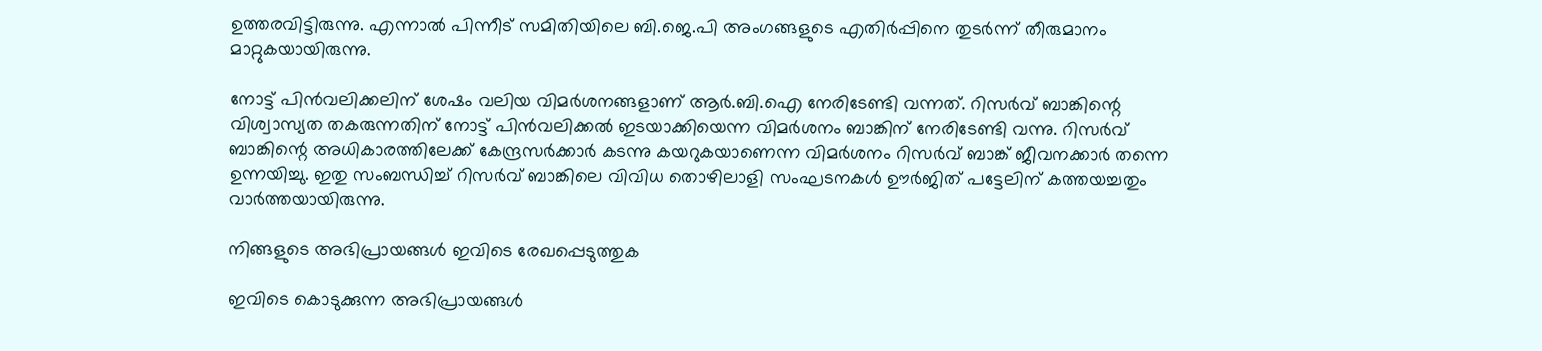ഉത്തരവിട്ടിരുന്നു. എന്നാല്‍ പിന്നീട് സമിതിയിലെ ബി.ജെ.പി അംഗങ്ങളുടെ എതിര്‍പ്പിനെ തുടര്‍ന്ന് തീരുമാനം മാറ്റുകയായിരുന്നു.

നോട്ട് പിന്‍വലിക്കലിന് ശേഷം വലിയ വിമര്‍ശനങ്ങളാണ് ആര്‍.ബി.ഐ നേരിടേണ്ടി വന്നത്. റിസര്‍വ് ബാങ്കിന്റെ വിശ്വാസ്യത തകരുന്നതിന് നോട്ട് പിന്‍വലിക്കല്‍ ഇടയാക്കിയെന്ന വിമര്‍ശനം ബാങ്കിന് നേരിടേണ്ടി വന്നു. റിസര്‍വ് ബാങ്കിന്റെ അധികാരത്തിലേക്ക് കേന്ദ്രസര്‍ക്കാര്‍ കടന്നു കയറുകയാണെന്ന വിമര്‍ശനം റിസര്‍വ് ബാങ്ക് ജീവനക്കാര്‍ തന്നെ ഉന്നയിച്ചു. ഇതു സംബന്ധിച്ച് റിസര്‍വ് ബാങ്കിലെ വിവിധ തൊഴിലാളി സംഘടനകള്‍ ഊര്‍ജിത് പട്ടേലിന് കത്തയച്ചതും വാര്‍ത്തയായിരുന്നു.

നിങ്ങളുടെ അഭിപ്രായങ്ങള്‍ ഇവിടെ രേഖപ്പെടുത്തുക

ഇവിടെ കൊടുക്കുന്ന അഭിപ്രായങ്ങള്‍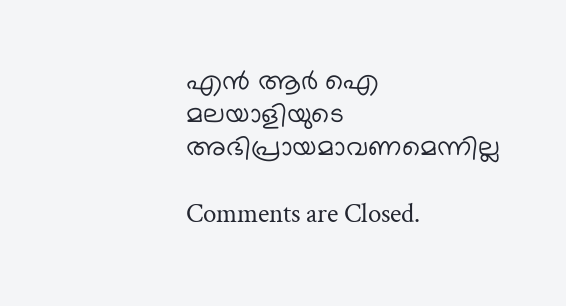എന്‍ ആര്‍ ഐ മലയാളിയുടെ അഭിപ്രായമാവണമെന്നില്ല

Comments are Closed.